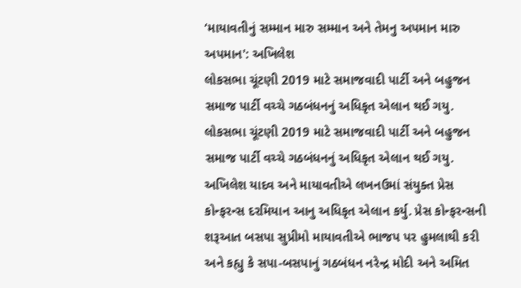‘માયાવતીનું સમ્માન મારુ સમ્માન અને તેમનુ અપમાન મારુ અપમાન': અખિલેશ
લોકસભા ચૂંટણી 2019 માટે સમાજવાદી પાર્ટી અને બહુજન સમાજ પાર્ટી વચ્ચે ગઠબંધનનું અધિકૃત એલાન થઈ ગયુ.
લોકસભા ચૂંટણી 2019 માટે સમાજવાદી પાર્ટી અને બહુજન સમાજ પાર્ટી વચ્ચે ગઠબંધનનું અધિકૃત એલાન થઈ ગયુ. અખિલેશ યાદવ અને માયાવતીએ લખનઉમાં સંયુક્ત પ્રેસ કોન્ફરન્સ દરમિયાન આનુ અધિકૃત એલાન કર્યુ. પ્રેસ કોન્ફરન્સની શરૂઆત બસપા સુપ્રીમો માયાવતીએ ભાજપ પર હુમલાથી કરી અને કહ્યુ કે સપા-બસપાનું ગઠબંધન નરેન્દ્ર મોદી અને અમિત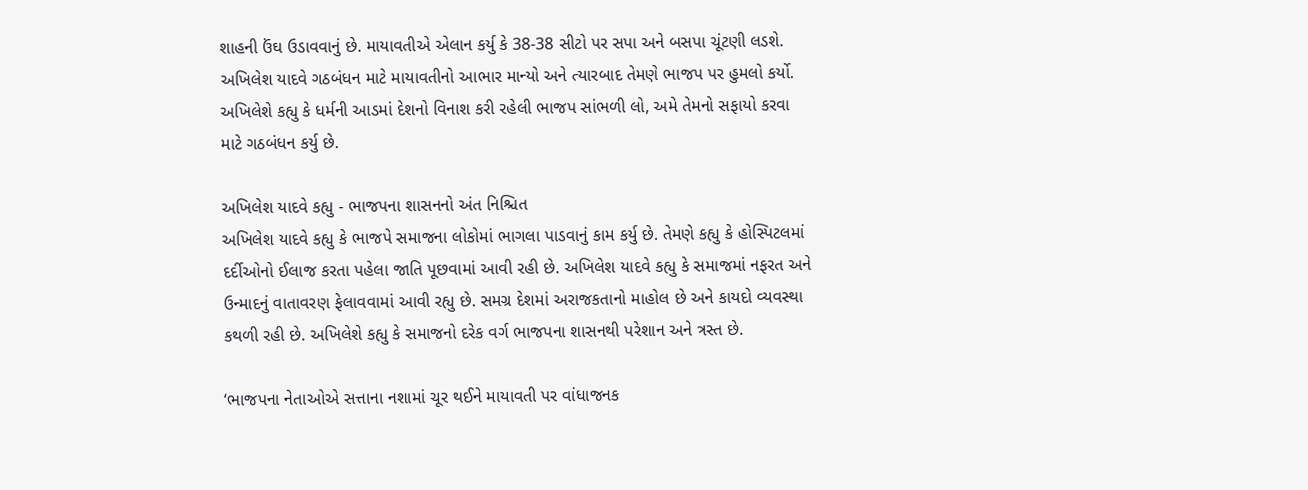શાહની ઉંઘ ઉડાવવાનું છે. માયાવતીએ એલાન કર્યુ કે 38-38 સીટો પર સપા અને બસપા ચૂંટણી લડશે. અખિલેશ યાદવે ગઠબંધન માટે માયાવતીનો આભાર માન્યો અને ત્યારબાદ તેમણે ભાજપ પર હુમલો કર્યો. અખિલેશે કહ્યુ કે ધર્મની આડમાં દેશનો વિનાશ કરી રહેલી ભાજપ સાંભળી લો, અમે તેમનો સફાયો કરવા માટે ગઠબંધન કર્યુ છે.

અખિલેશ યાદવે કહ્યુ - ભાજપના શાસનનો અંત નિશ્ચિત
અખિલેશ યાદવે કહ્યુ કે ભાજપે સમાજના લોકોમાં ભાગલા પાડવાનું કામ કર્યુ છે. તેમણે કહ્યુ કે હોસ્પિટલમાં દર્દીઓનો ઈલાજ કરતા પહેલા જાતિ પૂછવામાં આવી રહી છે. અખિલેશ યાદવે કહ્યુ કે સમાજમાં નફરત અને ઉન્માદનું વાતાવરણ ફેલાવવામાં આવી રહ્યુ છે. સમગ્ર દેશમાં અરાજકતાનો માહોલ છે અને કાયદો વ્યવસ્થા કથળી રહી છે. અખિલેશે કહ્યુ કે સમાજનો દરેક વર્ગ ભાજપના શાસનથી પરેશાન અને ત્રસ્ત છે.

‘ભાજપના નેતાઓએ સત્તાના નશામાં ચૂર થઈને માયાવતી પર વાંધાજનક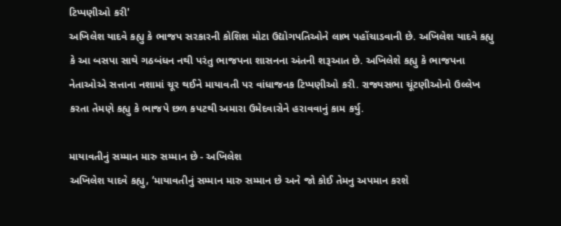ટિપ્પણીઓ કરી'
અખિલેશ યાદવે કહ્યુ કે ભાજપ સરકારની કોશિશ મોટા ઉદ્યોગપતિઓને લાભ પહોંચાડવાની છે. અખિલેશ યાદવે કહ્યુ કે આ બસપા સાથે ગઠબંધન નથી પરંતુ ભાજપના શાસનના અંતની શરૂઆત છે. અખિલેશે કહ્યુ કે ભાજપના નેતાઓએ સત્તાના નશામાં ચૂર થઈને માયાવતી પર વાંધાજનક ટિપ્પણીઓ કરી. રાજ્યસભા ચૂંટણીઓનો ઉલ્લેખ કરતા તેમણે કહ્યુ કે ભાજપે છળ કપટથી અમારા ઉમેદવારોને હરાવવાનું કામ કર્યુ.

માયાવતીનું સમ્માન મારુ સમ્માન છે - અખિલેશ
અખિલેશ યાદવે કહ્યુ, ‘માયાવતીનું સમ્માન મારુ સમ્માન છે અને જો કોઈ તેમનુ અપમાન કરશે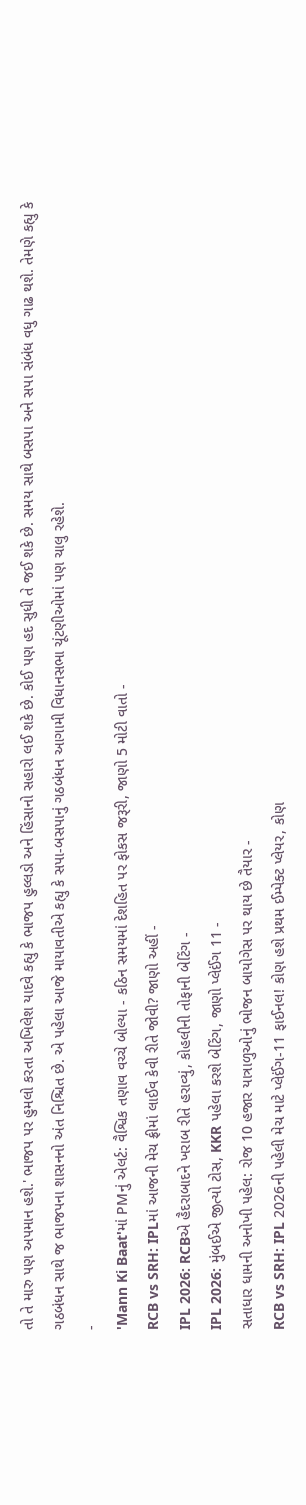તો તે મારુ પણ અપમાન હશે.' ભાજપ પર હુમલો કરતા અખિલેશ યાદવે કહ્યુ કે ભાજપ હુલ્લડો અને હિંસાનો સહારો લઈ શકે છે. કોઈ પણ હદ સુધી તે જઈ શકે છે. સમય સાથે બસપા અને સપા સંબંધ વધુ ગાઢ થશે. તેમણે કહ્યુ કે ગઠબંધન સાથે જ ભાજપના શાસનનો અંત નિશ્ચિત છે. એ પહેલા આજે માયાવતીએ કહ્યુ કે સપા-બસપાનું ગઠબંધન આગામી વિધાનસભા ચૂંટણીઓમાં પણ ચાલુ રહેશે.
-
'Mann Ki Baat'માં PMનું એલર્ટ: વૈશ્વિક તણાવ વચ્ચે બોલ્યા - કઠિન સમયમાં દેશહિત પર ફોકસ જરૂરી, જાણો 5 મોટી વાતો -
RCB vs SRH: IPLમાં આજની મેચ ફ્રીમાં લાઈવ કેવી રીતે જોવી? જાણો અહીં -
IPL 2026: RCBએ હૈદરાબાદને ખરાબ રીતે હરાવ્યું, કોહલીની તોફાની બેટિંગ -
IPL 2026: મુંબઈએ જીત્યો ટોસ, KKR પહેલા કરશે બેટિંગ, જાણો પ્લેઈંગ 11 -
સતાધાર ધામની અનોખી પહેલ: રોજ 10 હજાર યાત્રાળુઓનું ભોજન બાયોગેસ પર થાય છે તૈયાર -
RCB vs SRH: IPL 2026ની પહેલી મેચ માટે પ્લેઈંગ-11 ફાઈનલ! કોણ હશે પ્રથમ ઈમ્પેક્ટ પ્લેયર, કોણ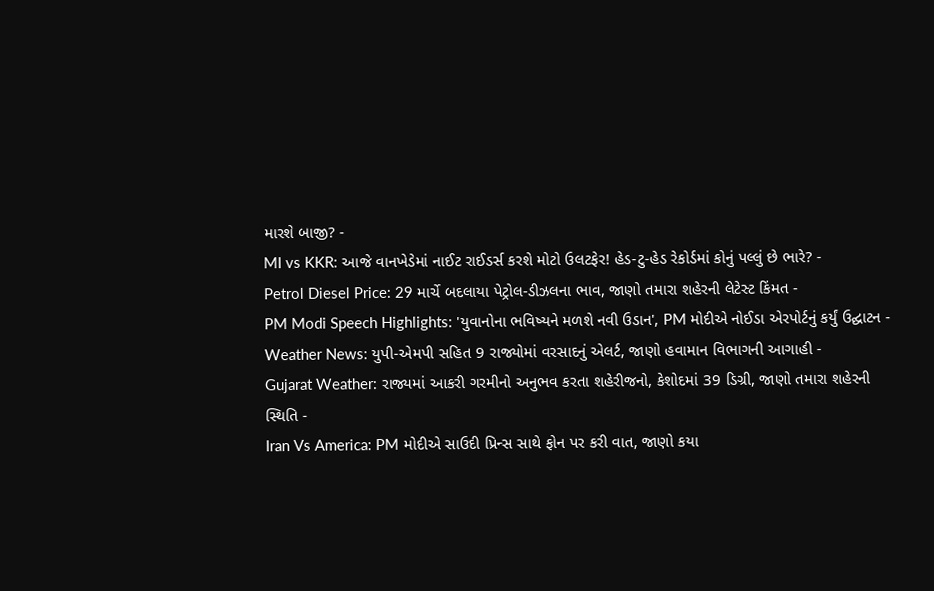મારશે બાજી? -
MI vs KKR: આજે વાનખેડેમાં નાઈટ રાઈડર્સ કરશે મોટો ઉલટફેર! હેડ-ટુ-હેડ રેકોર્ડમાં કોનું પલ્લું છે ભારે? -
Petrol Diesel Price: 29 માર્ચે બદલાયા પેટ્રોલ-ડીઝલના ભાવ, જાણો તમારા શહેરની લેટેસ્ટ કિંમત -
PM Modi Speech Highlights: 'યુવાનોના ભવિષ્યને મળશે નવી ઉડાન', PM મોદીએ નોઈડા એરપોર્ટનું કર્યું ઉદ્ઘાટન -
Weather News: યુપી-એમપી સહિત 9 રાજ્યોમાં વરસાદનું એલર્ટ, જાણો હવામાન વિભાગની આગાહી -
Gujarat Weather: રાજ્યમાં આકરી ગરમીનો અનુભવ કરતા શહેરીજનો, કેશોદમાં 39 ડિગ્રી, જાણો તમારા શહેરની સ્થિતિ -
Iran Vs America: PM મોદીએ સાઉદી પ્રિન્સ સાથે ફોન પર કરી વાત, જાણો કયા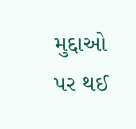મુદ્દાઓ પર થઈ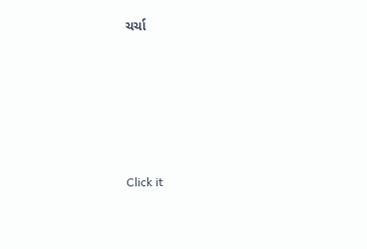ચર્ચા






Click it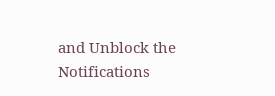and Unblock the Notifications